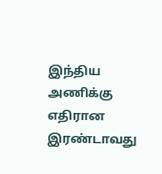இந்திய அணிக்கு எதிரான இரண்டாவது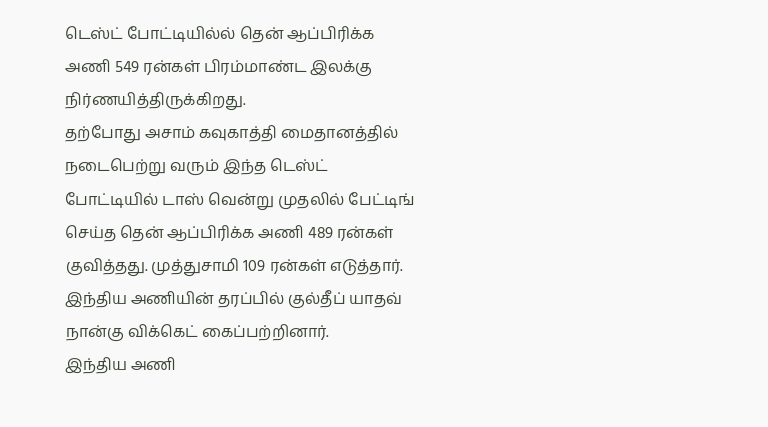டெஸ்ட் போட்டியில்ல் தென் ஆப்பிரிக்க அணி 549 ரன்கள் பிரம்மாண்ட இலக்கு நிர்ணயித்திருக்கிறது.
தற்போது அசாம் கவுகாத்தி மைதானத்தில் நடைபெற்று வரும் இந்த டெஸ்ட் போட்டியில் டாஸ் வென்று முதலில் பேட்டிங் செய்த தென் ஆப்பிரிக்க அணி 489 ரன்கள் குவித்தது. முத்துசாமி 109 ரன்கள் எடுத்தார். இந்திய அணியின் தரப்பில் குல்தீப் யாதவ் நான்கு விக்கெட் கைப்பற்றினார்.
இந்திய அணி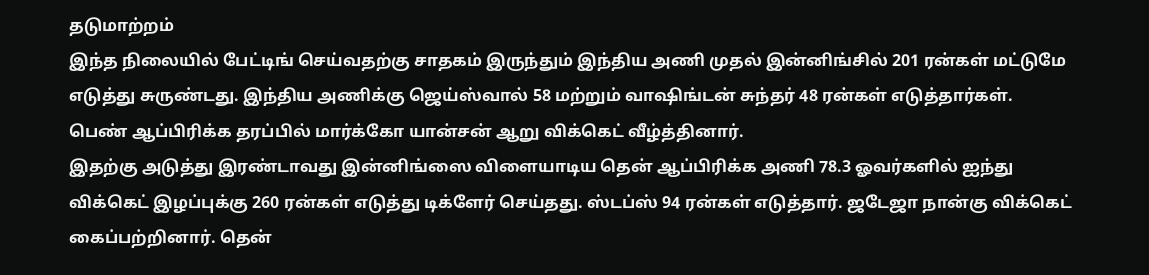தடுமாற்றம்
இந்த நிலையில் பேட்டிங் செய்வதற்கு சாதகம் இருந்தும் இந்திய அணி முதல் இன்னிங்சில் 201 ரன்கள் மட்டுமே எடுத்து சுருண்டது. இந்திய அணிக்கு ஜெய்ஸ்வால் 58 மற்றும் வாஷிங்டன் சுந்தர் 48 ரன்கள் எடுத்தார்கள். பெண் ஆப்பிரிக்க தரப்பில் மார்க்கோ யான்சன் ஆறு விக்கெட் வீழ்த்தினார்.
இதற்கு அடுத்து இரண்டாவது இன்னிங்ஸை விளையாடிய தென் ஆப்பிரிக்க அணி 78.3 ஓவர்களில் ஐந்து விக்கெட் இழப்புக்கு 260 ரன்கள் எடுத்து டிக்ளேர் செய்தது. ஸ்டப்ஸ் 94 ரன்கள் எடுத்தார். ஜடேஜா நான்கு விக்கெட் கைப்பற்றினார். தென்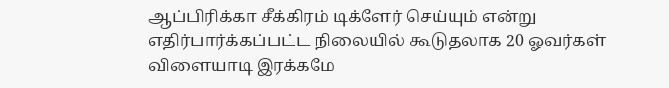ஆப்பிரிக்கா சீக்கிரம் டிக்ளேர் செய்யும் என்று எதிர்பார்க்கப்பட்ட நிலையில் கூடுதலாக 20 ஓவர்கள் விளையாடி இரக்கமே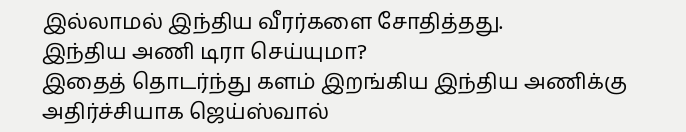இல்லாமல் இந்திய வீரர்களை சோதித்தது.
இந்திய அணி டிரா செய்யுமா?
இதைத் தொடர்ந்து களம் இறங்கிய இந்திய அணிக்கு அதிர்ச்சியாக ஜெய்ஸ்வால்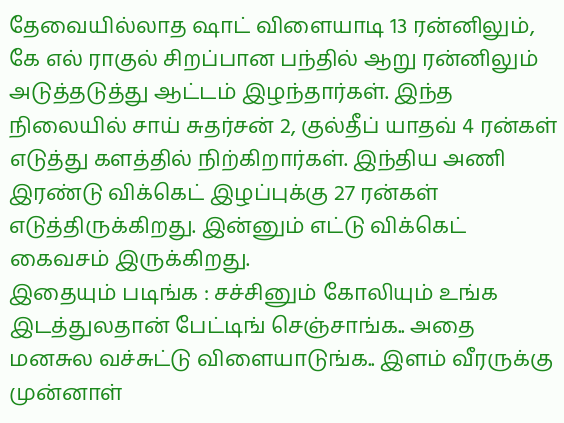தேவையில்லாத ஷாட் விளையாடி 13 ரன்னிலும், கே எல் ராகுல் சிறப்பான பந்தில் ஆறு ரன்னிலும் அடுத்தடுத்து ஆட்டம் இழந்தார்கள். இந்த நிலையில் சாய் சுதர்சன் 2, குல்தீப் யாதவ் 4 ரன்கள் எடுத்து களத்தில் நிற்கிறார்கள். இந்திய அணி இரண்டு விக்கெட் இழப்புக்கு 27 ரன்கள் எடுத்திருக்கிறது. இன்னும் எட்டு விக்கெட் கைவசம் இருக்கிறது.
இதையும் படிங்க : சச்சினும் கோலியும் உங்க இடத்துலதான் பேட்டிங் செஞ்சாங்க.. அதை மனசுல வச்சுட்டு விளையாடுங்க.. இளம் வீரருக்கு முன்னாள்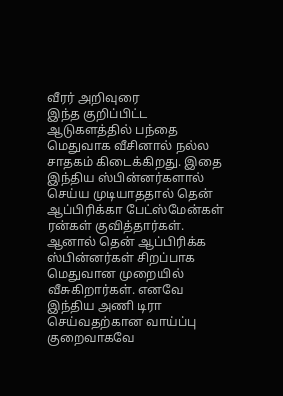வீரர் அறிவுரை
இந்த குறிப்பிட்ட ஆடுகளத்தில் பந்தை மெதுவாக வீசினால் நல்ல சாதகம் கிடைக்கிறது. இதை இந்திய ஸ்பின்னர்களால் செய்ய முடியாததால் தென் ஆப்பிரிக்கா பேட்ஸ்மேன்கள் ரன்கள் குவித்தார்கள். ஆனால் தென் ஆப்பிரிக்க ஸ்பின்னர்கள் சிறப்பாக மெதுவான முறையில் வீசுகிறார்கள். எனவே இந்திய அணி டிரா செய்வதற்கான வாய்ப்பு குறைவாகவே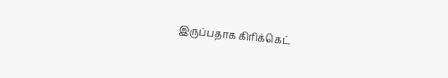இருப்பதாக கிரிக்கெட்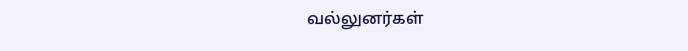வல்லுனர்கள்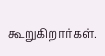கூறுகிறார்கள்.